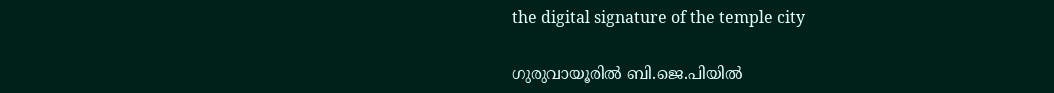the digital signature of the temple city

ഗുരുവായൂരിൽ ബി.ജെ.പിയിൽ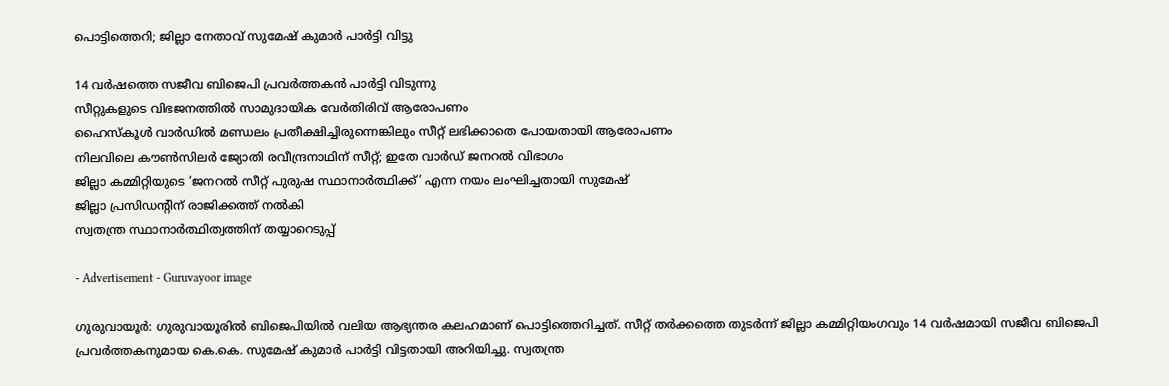പൊട്ടിത്തെറി; ജില്ലാ നേതാവ് സുമേഷ് കുമാർ പാർട്ടി വിട്ടു

14 വർഷത്തെ സജീവ ബിജെപി പ്രവർത്തകൻ പാർട്ടി വിടുന്നു
സീറ്റുകളുടെ വിഭജനത്തിൽ സാമുദായിക വേർതിരിവ് ആരോപണം
ഹൈസ്കൂൾ വാർഡിൽ മണ്ഡലം പ്രതീക്ഷിച്ചിരുന്നെങ്കിലും സീറ്റ് ലഭിക്കാതെ പോയതായി ആരോപണം
നിലവിലെ കൗൺസിലർ ജ്യോതി രവീന്ദ്രനാഥിന് സീറ്റ്; ഇതേ വാർഡ് ജനറൽ വിഭാഗം
ജില്ലാ കമ്മിറ്റിയുടെ ‘ജനറൽ സീറ്റ് പുരുഷ സ്ഥാനാർത്ഥിക്ക്’ എന്ന നയം ലംഘിച്ചതായി സുമേഷ്
ജില്ലാ പ്രസിഡന്റിന് രാജിക്കത്ത് നൽകി
സ്വതന്ത്ര സ്ഥാനാർത്ഥിത്വത്തിന് തയ്യാറെടുപ്പ്

- Advertisement - Guruvayoor image

ഗുരുവായൂർ: ഗുരുവായൂരിൽ ബിജെപിയിൽ വലിയ ആഭ്യന്തര കലഹമാണ് പൊട്ടിത്തെറിച്ചത്. സീറ്റ് തർക്കത്തെ തുടർന്ന് ജില്ലാ കമ്മിറ്റിയംഗവും 14 വർഷമായി സജീവ ബിജെപി പ്രവർത്തകനുമായ കെ.കെ. സുമേഷ് കുമാർ പാർട്ടി വിട്ടതായി അറിയിച്ചു. സ്വതന്ത്ര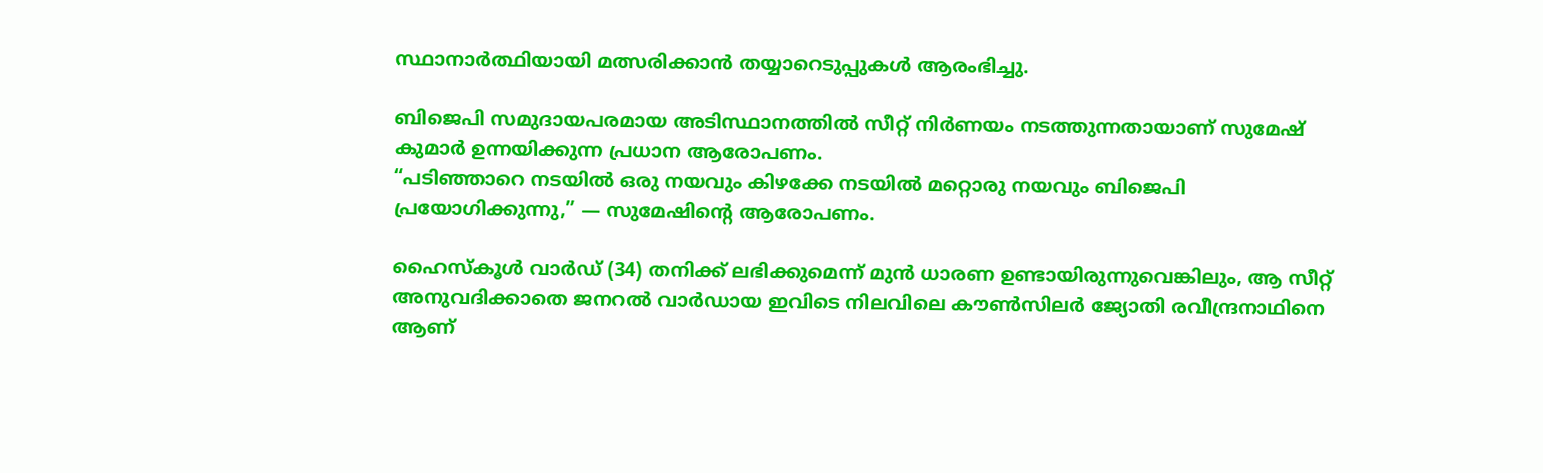സ്ഥാനാർത്ഥിയായി മത്സരിക്കാൻ തയ്യാറെടുപ്പുകൾ ആരംഭിച്ചു.

ബിജെപി സമുദായപരമായ അടിസ്ഥാനത്തിൽ സീറ്റ് നിർണയം നടത്തുന്നതായാണ് സുമേഷ് കുമാർ ഉന്നയിക്കുന്ന പ്രധാന ആരോപണം.
“പടിഞ്ഞാറെ നടയിൽ ഒരു നയവും കിഴക്കേ നടയിൽ മറ്റൊരു നയവും ബിജെപി പ്രയോഗിക്കുന്നു,” — സുമേഷിന്റെ ആരോപണം.

ഹൈസ്കൂൾ വാർഡ് (34) തനിക്ക് ലഭിക്കുമെന്ന് മുന്‍ ധാരണ ഉണ്ടായിരുന്നുവെങ്കിലും, ആ സീറ്റ് അനുവദിക്കാതെ ജനറൽ വാർഡായ ഇവിടെ നിലവിലെ കൗൺസിലർ ജ്യോതി രവീന്ദ്രനാഥിനെ ആണ്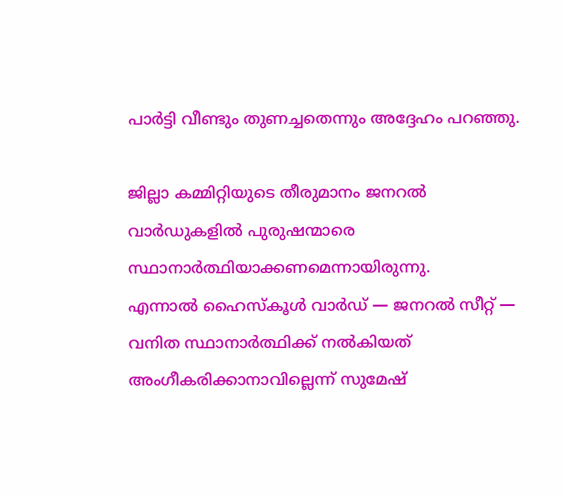പാർട്ടി വീണ്ടും തുണച്ചതെന്നും അദ്ദേഹം പറഞ്ഞു.

ജില്ലാ കമ്മിറ്റിയുടെ തീരുമാനം ജനറൽ വാർഡുകളിൽ പുരുഷന്മാരെ സ്ഥാനാർത്ഥിയാക്കണമെന്നായിരുന്നു.
എന്നാൽ ഹൈസ്‌കൂൾ വാർഡ് — ജനറൽ സീറ്റ് — വനിത സ്ഥാനാർത്ഥിക്ക് നൽകിയത് അംഗീകരിക്കാനാവില്ലെന്ന് സുമേഷ്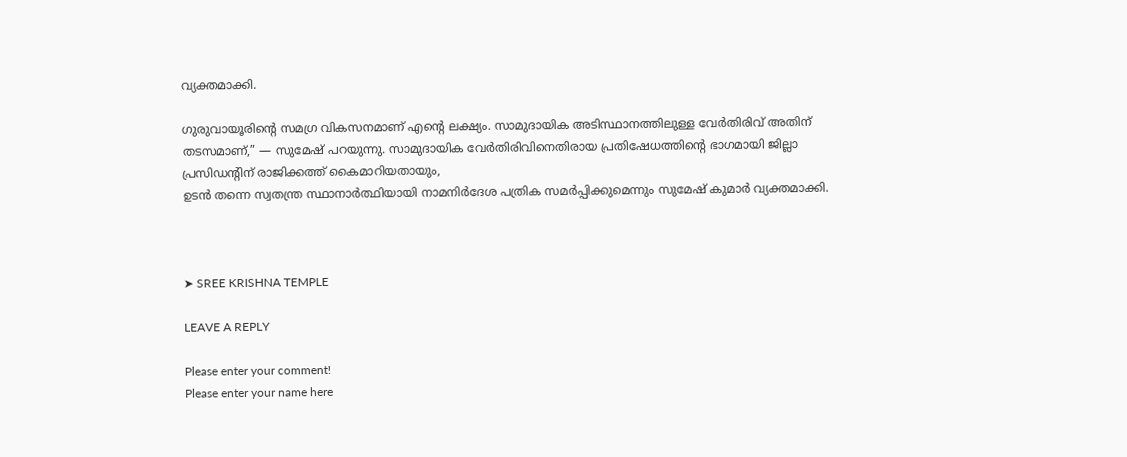വ്യക്തമാക്കി.

ഗുരുവായൂരിന്റെ സമഗ്ര വികസനമാണ് എന്റെ ലക്ഷ്യം. സാമുദായിക അടിസ്ഥാനത്തിലുള്ള വേർതിരിവ് അതിന് തടസമാണ്,” — സുമേഷ് പറയുന്നു. സാമുദായിക വേർതിരിവിനെതിരായ പ്രതിഷേധത്തിന്റെ ഭാഗമായി ജില്ലാ പ്രസിഡന്റിന് രാജിക്കത്ത് കൈമാറിയതായും,
ഉടൻ തന്നെ സ്വതന്ത്ര സ്ഥാനാർത്ഥിയായി നാമനിർദേശ പത്രിക സമർപ്പിക്കുമെന്നും സുമേഷ് കുമാർ വ്യക്തമാക്കി.



➤ SREE KRISHNA TEMPLE

LEAVE A REPLY

Please enter your comment!
Please enter your name here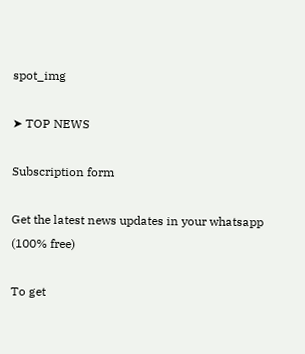spot_img

➤ TOP NEWS

Subscription form

Get the latest news updates in your whatsapp (100% free)

To get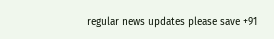regular news updates please save +91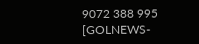9072 388 995 [GOLNEWS-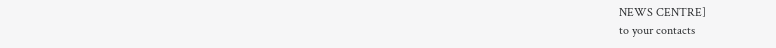NEWS CENTRE]
to your contacts